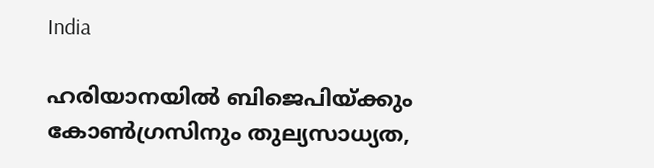India

ഹരിയാനയില്‍ ബിജെപിയ്ക്കും കോണ്‍ഗ്രസിനും തുല്യസാധ്യത,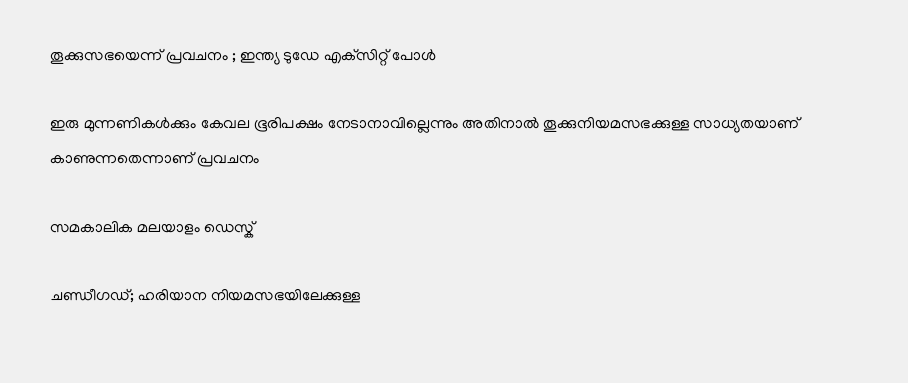തൂക്കുസഭയെന്ന് പ്രവചനം ; ഇന്ത്യ ടുഡേ എക്‌സിറ്റ് പോള്‍

ഇരു മുന്നണികള്‍ക്കും കേവല ഭൂരിപക്ഷം നേടാനാവില്ലെന്നും അതിനാല്‍ തൂക്കുനിയമസഭക്കുള്ള സാധ്യതയാണ് കാണുന്നതെന്നാണ് പ്രവചനം

സമകാലിക മലയാളം ഡെസ്ക്

ചണ്ഡീഗഡ്; ഹരിയാന നിയമസഭയിലേക്കുള്ള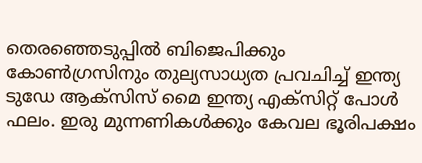തെരഞ്ഞെടുപ്പില്‍ ബിജെപിക്കും കോണ്‍ഗ്രസിനും തുല്യസാധ്യത പ്രവചിച്ച് ഇന്ത്യ ടുഡേ ആക്‌സിസ് മൈ ഇന്ത്യ എക്‌സിറ്റ് പോള്‍ ഫലം. ഇരു മുന്നണികള്‍ക്കും കേവല ഭൂരിപക്ഷം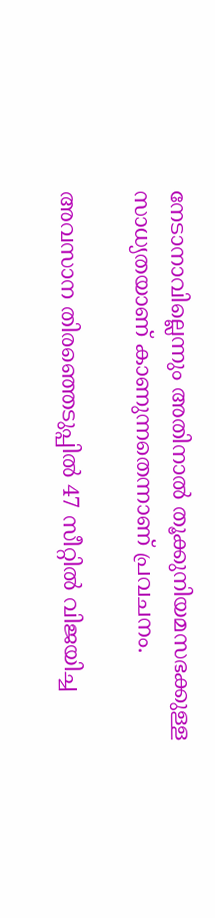നേടാനാവില്ലെന്നും അതിനാല്‍ തൂക്കുനിയമസഭക്കുള്ള സാധ്യതയാണ് കാണുന്നതെന്നാണ് പ്രവചനം.

അവസാന തിരഞ്ഞെടുപ്പില്‍ 47 സീറ്റില്‍ വിജയിച്ച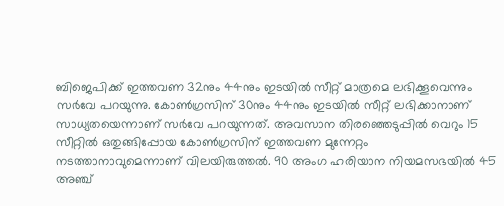ബിജെപിക്ക് ഇത്തവണ 32നും 44നും ഇടയില്‍ സീറ്റ് മാത്രമെ ലഭിക്കൂവെന്നും സര്‍വേ പറയുന്നു. കോണ്‍ഗ്രസിന് 30നും 44നും ഇടയില്‍ സീറ്റ് ലഭിക്കാനാണ് സാധ്യതയെന്നാണ് സര്‍വേ പറയുന്നത്. അവസാന തിരഞ്ഞെടുപ്പില്‍ വെറും 15 സീറ്റില്‍ ഒതുങ്ങിപ്പോയ കോണ്‍ഗ്രസിന് ഇത്തവണ മുന്നേറ്റം നടത്താനാവുമെന്നാണ് വിലയിരുത്തല്‍. 90 അംഗ ഹരിയാന നിയമസഭയില്‍ 45 അഞ്ച്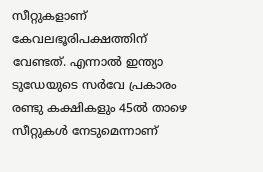സീറ്റുകളാണ് കേവലഭൂരിപക്ഷത്തിന് വേണ്ടത്. എന്നാല്‍ ഇന്ത്യാ ടുഡേയുടെ സര്‍വേ പ്രകാരം രണ്ടു കക്ഷികളും 45ല്‍ താഴെ സീറ്റുകള്‍ നേടുമെന്നാണ്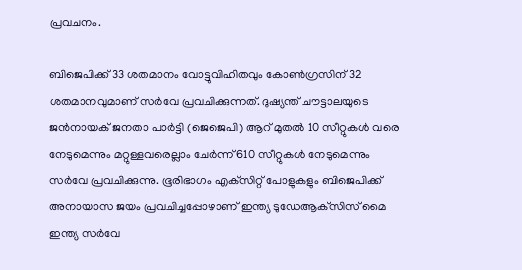പ്രവചനം.

ബിജെപിക്ക് 33 ശതമാനം വോട്ടുവിഹിതവും കോണ്‍ഗ്രസിന് 32 ശതമാനവുമാണ് സര്‍വേ പ്രവചിക്കുന്നത്. ദുഷ്യന്ത് ചൗട്ടാലയുടെ ജന്‍നായക് ജനതാ പാര്‍ട്ടി (ജെജെപി) ആറ് മുതല്‍ 10 സീറ്റുകള്‍ വരെ നേടുമെന്നും മറ്റുള്ളവരെല്ലാം ചേര്‍ന്ന് 610 സീറ്റുകള്‍ നേടുമെന്നും സര്‍വേ പ്രവചിക്കുന്നു. ഭൂരിഭാഗം എക്‌സിറ്റ് പോളുകളും ബിജെപിക്ക് അനായാസ ജയം പ്രവചിച്ചപ്പോഴാണ് ഇന്ത്യ ടുഡേആക്‌സിസ് മൈ ഇന്ത്യ സര്‍വേ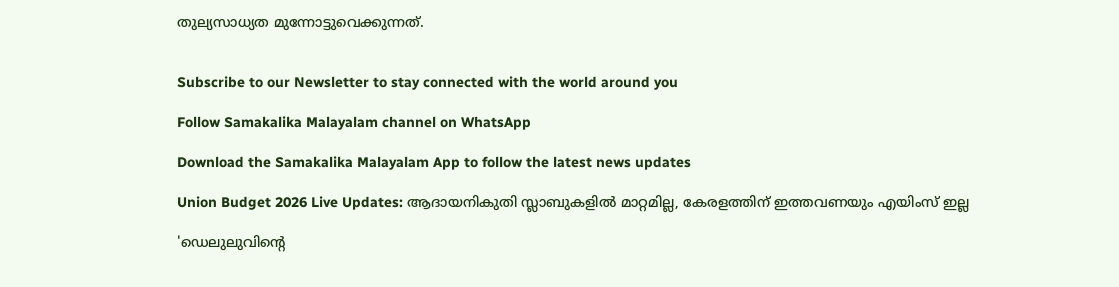തുല്യസാധ്യത മുന്നോട്ടുവെക്കുന്നത്.


Subscribe to our Newsletter to stay connected with the world around you

Follow Samakalika Malayalam channel on WhatsApp

Download the Samakalika Malayalam App to follow the latest news updates

Union Budget 2026 Live Updates: ആദായനികുതി സ്ലാബുകളില്‍ മാറ്റമില്ല, കേരളത്തിന് ഇത്തവണയും എയിംസ് ഇല്ല

'ഡെലുലുവിന്റെ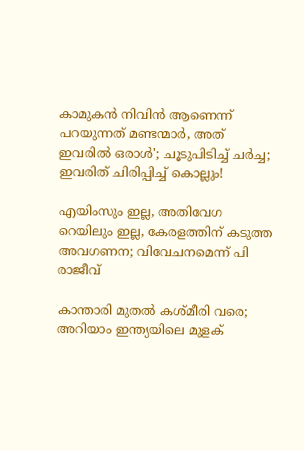കാമുകന്‍ നിവിന്‍ ആണെന്ന് പറയുന്നത് മണ്ടന്മാര്‍, അത് ഇവരില്‍ ഒരാള്‍'; ചൂടുപിടിച്ച് ചര്‍ച്ച; ഇവരിത് ചിരിപ്പിച്ച് കൊല്ലും!

എയിംസും ഇല്ല, അതിവേഗ റെയിലും ഇല്ല, കേരളത്തിന് കടുത്ത അവഗണന; വിവേചനമെന്ന് പി രാജീവ്

കാന്താരി മുതൽ കശ്മീരി വരെ; അറിയാം ഇന്ത്യയിലെ മുളക്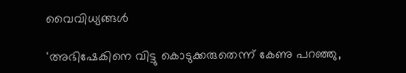വൈവിധ്യങ്ങൾ

'അഭിഷേകിനെ വിട്ടു കൊടുക്കരുതെന്ന് കേണു പറഞ്ഞു,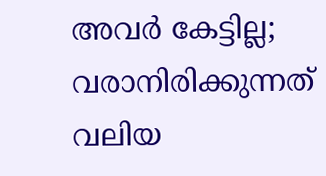അവര്‍ കേട്ടില്ല; വരാനിരിക്കുന്നത് വലിയ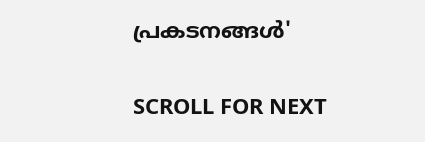പ്രകടനങ്ങള്‍'

SCROLL FOR NEXT